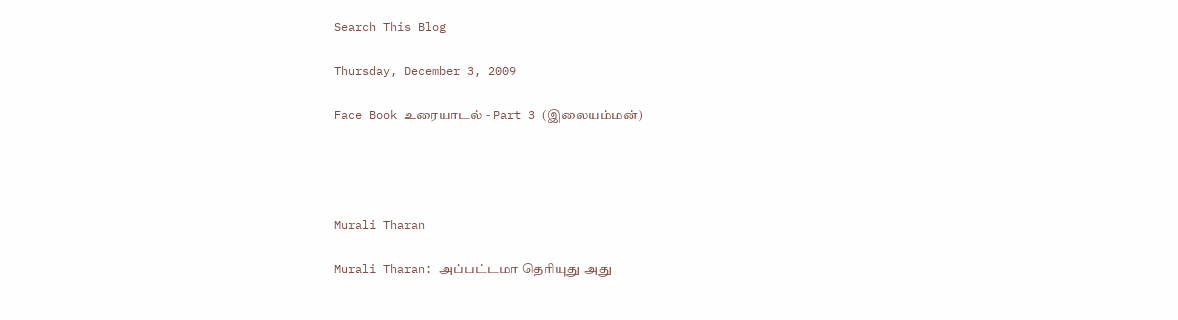Search This Blog

Thursday, December 3, 2009

Face Book உரையாடல் - Part 3 (இலையம்மன்)




Murali Tharan

Murali Tharan: அப்பட்டமா தெரியுது அது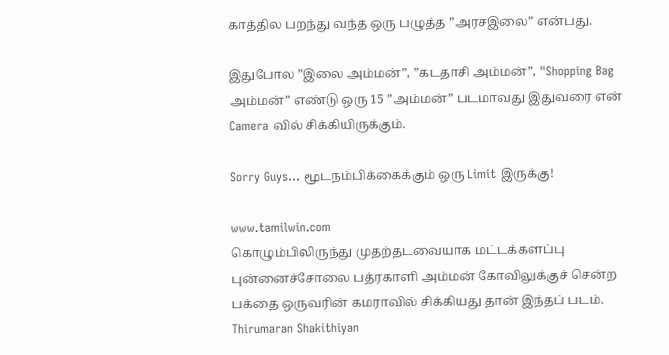காத்தில பறந்து வந்த ஒரு பழுத்த ”அரசஇலை” என்பது.

இதுபோல ”இலை அம்மன்”, ”கடதாசி அம்மன்”, "Shopping Bag அம்மன்” எண்டு ஒரு 15 ”அம்மன்” படமாவது இதுவரை என் Camera வில் சிக்கியிருக்கும்.

Sorry Guys... மூடநம்பிக்கைக்கும் ஒரு Limit இருக்கு!

www.tamilwin.com
கொழும்பிலிருந்து முதற்தடவையாக மட்டக்களப்பு புன்னைச்சோலை பத்ரகாளி அம்மன் கோவிலுக்குச் சென்ற பக்தை ஒருவரின் கமராவில் சிக்கியது தான் இந்தப் படம்.
Thirumaran Shakithiyan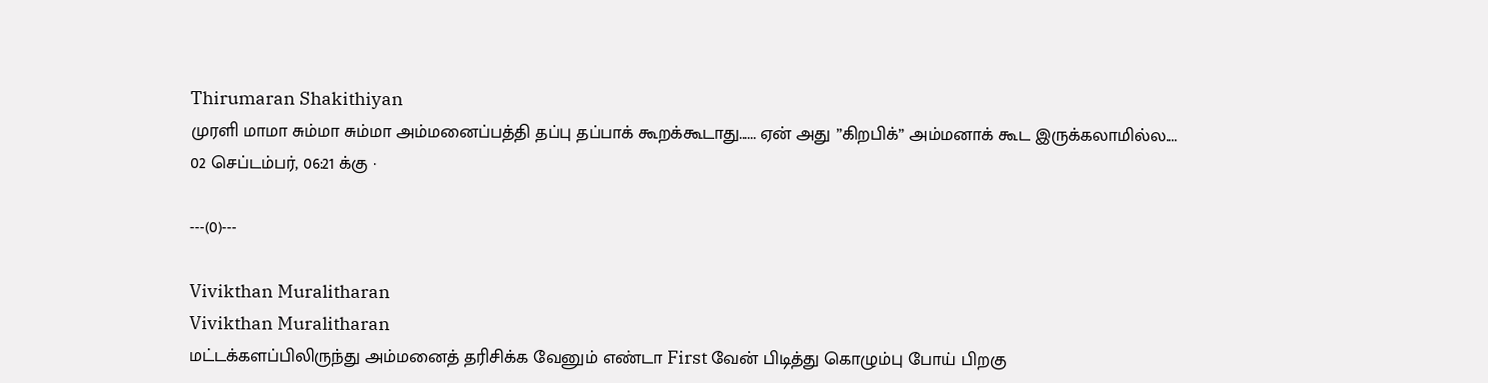Thirumaran Shakithiyan
முரளி மாமா சும்மா சும்மா அம்மனைப்பத்தி தப்பு தப்பாக் கூறக்கூடாது...... ஏன் அது ”கிறபிக்” அம்மனாக் கூட இருக்கலாமில்ல....
02 செப்டம்பர், 06:21 க்கு ·

---(0)---

Vivikthan Muralitharan
Vivikthan Muralitharan
மட்டக்களப்பிலிருந்து அம்மனைத் தரிசிக்க வேனும் எண்டா First வேன் பிடித்து கொழும்பு போய் பிறகு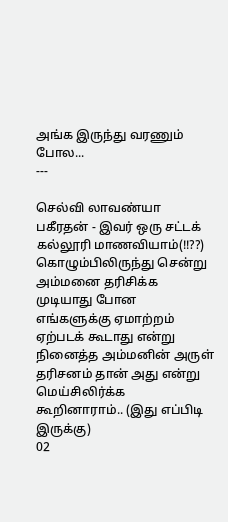அங்க இருந்து வரணும் போல...
---

செல்வி லாவண்யா பகீரதன் - இவர் ஒரு சட்டக் கல்லூரி மாணவியாம்(!!??)
கொழும்பிலிருந்து சென்று அம்மனை தரிசிக்க முடியாது போன எங்களுக்கு ஏமாற்றம் ஏற்படக் கூடாது என்று நினைத்த அம்மனின் அருள் தரிசனம் தான் அது என்று மெய்சிலிர்க்க கூறினாராம்.. (இது எப்பிடி இருக்கு)
02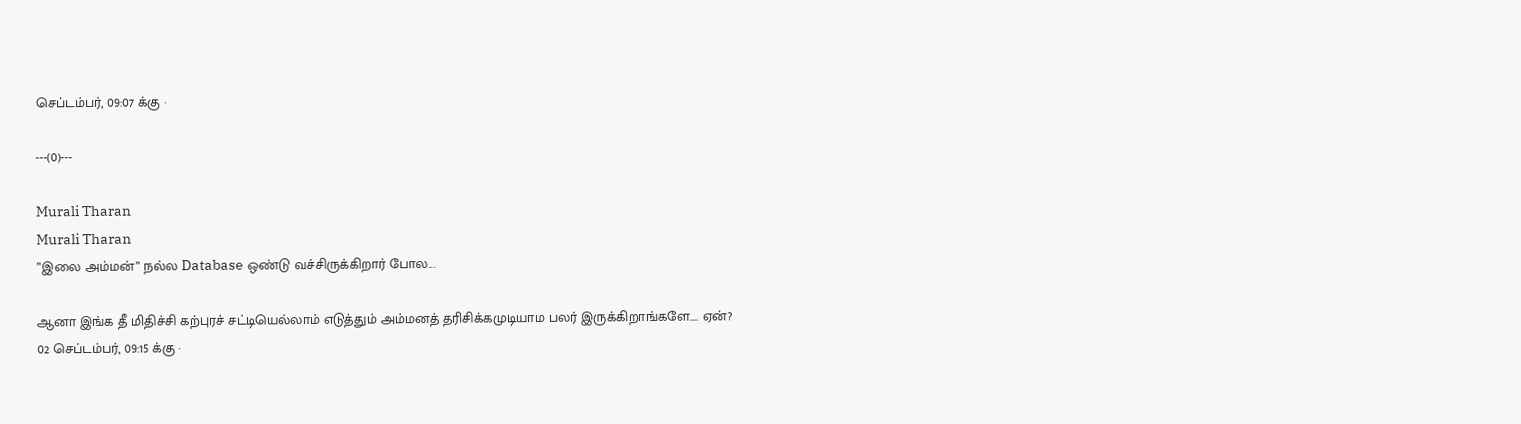செப்டம்பர், 09:07 க்கு ·

---(0)---

Murali Tharan
Murali Tharan
”இலை அம்மன்” நல்ல Database ஒண்டு வச்சிருக்கிறார் போல...

ஆனா இங்க தீ மிதிச்சி கற்புரச் சட்டியெல்லாம் எடுத்தும் அம்மனத் தரிசிக்கமுடியாம பலர் இருக்கிறாங்களே.... ஏன்?
02 செப்டம்பர், 09:15 க்கு ·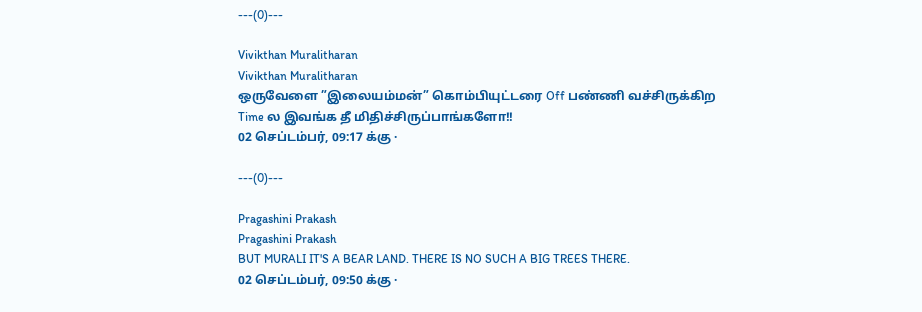---(0)---

Vivikthan Muralitharan
Vivikthan Muralitharan
ஒருவேளை ”இலையம்மன்” கொம்பியுட்டரை Off பண்ணி வச்சிருக்கிற Time ல இவங்க தீ மிதிச்சிருப்பாங்களோ!!
02 செப்டம்பர், 09:17 க்கு ·

---(0)---

Pragashini Prakash
Pragashini Prakash
BUT MURALI IT'S A BEAR LAND. THERE IS NO SUCH A BIG TREES THERE.
02 செப்டம்பர், 09:50 க்கு ·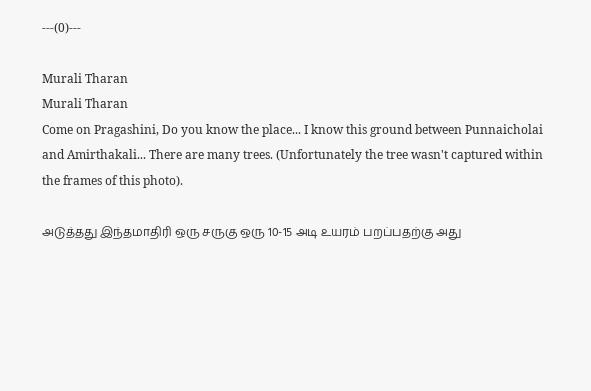---(0)---

Murali Tharan
Murali Tharan
Come on Pragashini, Do you know the place... I know this ground between Punnaicholai and Amirthakali... There are many trees. (Unfortunately the tree wasn't captured within the frames of this photo).

அடுத்தது இந்தமாதிரி ஒரு சருகு ஒரு 10-15 அடி உயரம் பறப்பதற்கு அது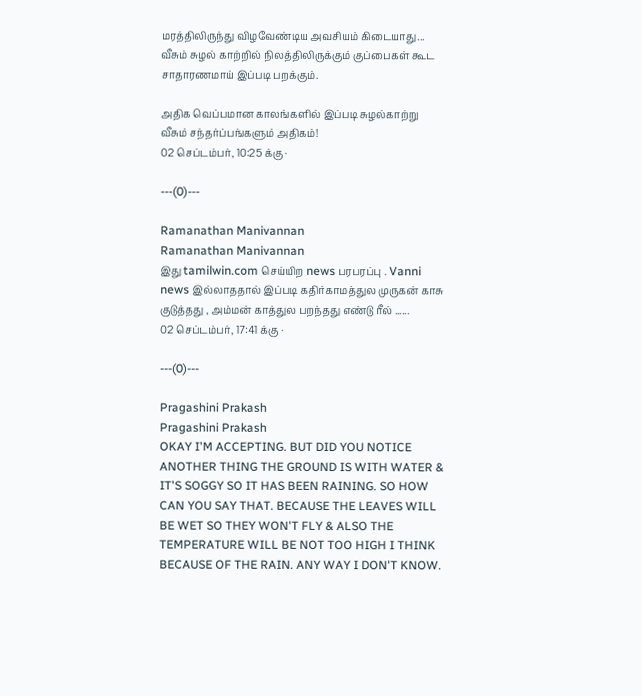மரத்திலிருந்து விழவேண்டிய அவசியம் கிடையாது... வீசும் சுழல் காற்றில் நிலத்திலிருக்கும் குப்பைகள் கூட சாதாரணமாய் இப்படி பறக்கும்.

அதிக வெப்பமான காலங்களில் இப்படி சுழல்காற்று வீசும் சந்தர்ப்பங்களும் அதிகம்!
02 செப்டம்பர், 10:25 க்கு ·

---(0)---

Ramanathan Manivannan
Ramanathan Manivannan
இது tamilwin.com செய்யிற news பரபரப்பு . Vanni news இல்லாததால் இப்படி கதிர்காமத்துல முருகன் காசு குடுத்தது , அம்மன் காத்துல பறந்தது எண்டு ரீல் ......
02 செப்டம்பர், 17:41 க்கு ·

---(0)---

Pragashini Prakash
Pragashini Prakash
OKAY I'M ACCEPTING. BUT DID YOU NOTICE ANOTHER THING THE GROUND IS WITH WATER & IT'S SOGGY SO IT HAS BEEN RAINING. SO HOW CAN YOU SAY THAT. BECAUSE THE LEAVES WILL BE WET SO THEY WON'T FLY & ALSO THE TEMPERATURE WILL BE NOT TOO HIGH I THINK BECAUSE OF THE RAIN. ANY WAY I DON'T KNOW.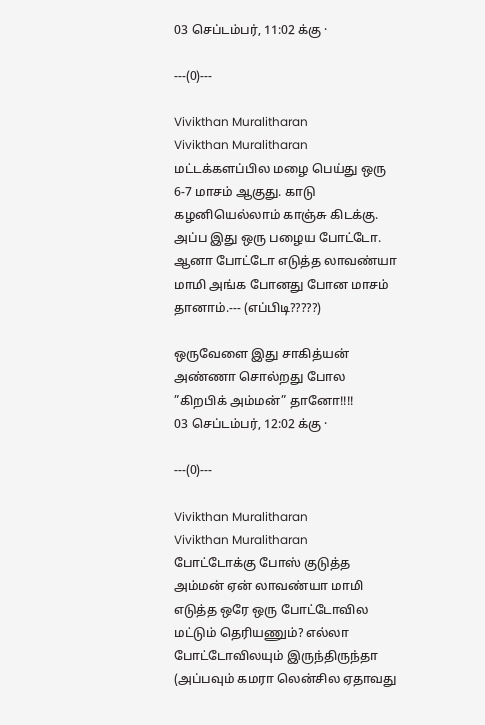03 செப்டம்பர், 11:02 க்கு ·

---(0)---

Vivikthan Muralitharan
Vivikthan Muralitharan
மட்டக்களப்பில மழை பெய்து ஒரு 6-7 மாசம் ஆகுது. காடு கழனியெல்லாம் காஞ்சு கிடக்கு. அப்ப இது ஒரு பழைய போட்டோ. ஆனா போட்டோ எடுத்த லாவண்யா மாமி அங்க போனது போன மாசம் தானாம்.--- (எப்பிடி?????)

ஒருவேளை இது சாகித்யன் அண்ணா சொல்றது போல ”கிறபிக் அம்மன்” தானோ!!!!
03 செப்டம்பர், 12:02 க்கு ·

---(0)---

Vivikthan Muralitharan
Vivikthan Muralitharan
போட்டோக்கு போஸ் குடுத்த அம்மன் ஏன் லாவண்யா மாமி எடுத்த ஒரே ஒரு போட்டோவில மட்டும் தெரியணும்? எல்லா போட்டோவிலயும் இருந்திருந்தா (அப்பவும் கமரா லென்சில ஏதாவது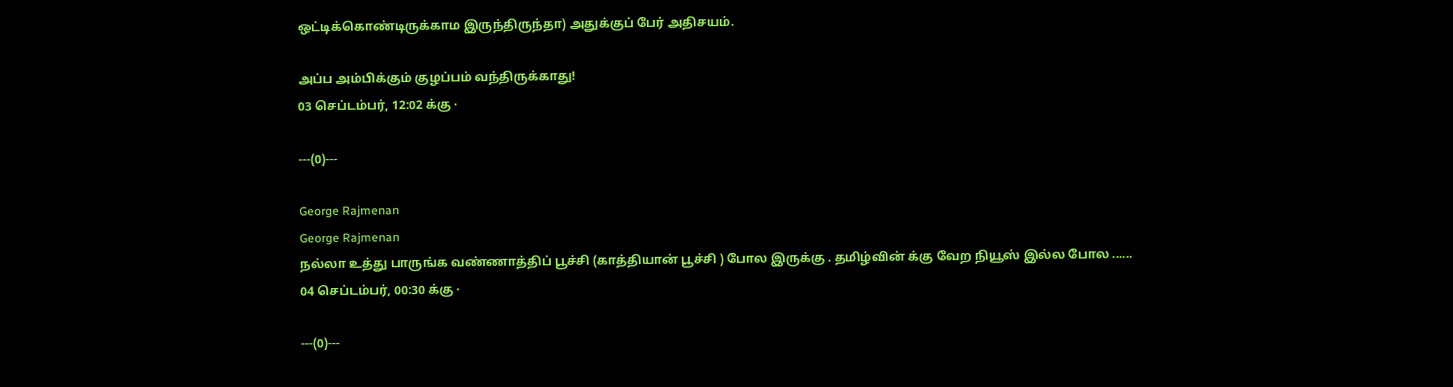ஒட்டிக்கொண்டிருக்காம இருந்திருந்தா) அதுக்குப் பேர் அதிசயம்.

அப்ப அம்பிக்கும் குழப்பம் வந்திருக்காது!
03 செப்டம்பர், 12:02 க்கு ·

---(0)---

George Rajmenan
George Rajmenan
நல்லா உத்து பாருங்க வண்ணாத்திப் பூச்சி (காத்தியான் பூச்சி ) போல இருக்கு . தமிழ்வின் க்கு வேற நியூஸ் இல்ல போல ......
04 செப்டம்பர், 00:30 க்கு ·

---(0)---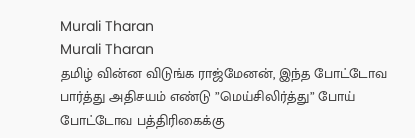Murali Tharan
Murali Tharan
தமிழ் வின்ன விடுங்க ராஜ்மேனன், இந்த போட்டோவ பார்த்து அதிசயம் எண்டு ”மெய்சிலிர்த்து” போய் போட்டோவ பத்திரிகைக்கு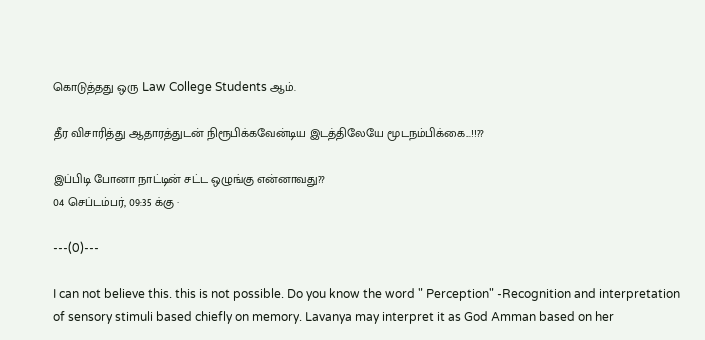கொடுத்தது ஒரு Law College Students ஆம்.

தீர விசாரித்து ஆதாரத்துடன் நிரூபிக்கவேன்டிய இடத்திலேயே மூடநம்பிக்கை...!!??

இப்பிடி போனா நாட்டின் சட்ட ஒழுங்கு என்னாவது??
04 செப்டம்பர், 09:35 க்கு ·

---(0)---

I can not believe this. this is not possible. Do you know the word " Perception" -Recognition and interpretation of sensory stimuli based chiefly on memory. Lavanya may interpret it as God Amman based on her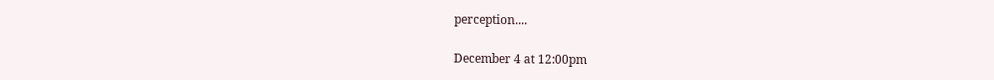perception....

December 4 at 12:00pm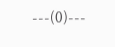---(0)---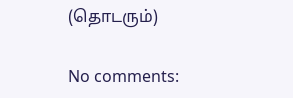(தொடரும்)

No comments: